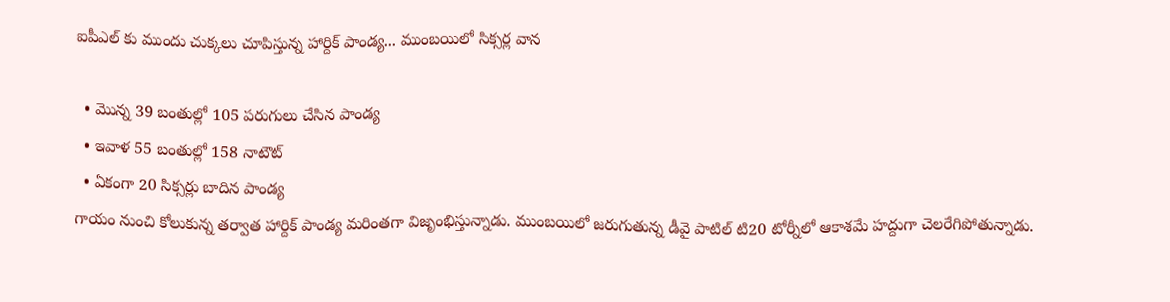ఐపీఎల్ కు ముందు చుక్కలు చూపిస్తున్న హార్దిక్ పాండ్య... ముంబయిలో సిక్సర్ల వాన

  • మొన్న 39 బంతుల్లో 105 పరుగులు చేసిన పాండ్య
  • ఇవాళ 55 బంతుల్లో 158 నాటౌట్
  • ఏకంగా 20 సిక్సర్లు బాదిన పాండ్య
గాయం నుంచి కోలుకున్న తర్వాత హార్దిక్ పాండ్య మరింతగా విజృంభిస్తున్నాడు. ముంబయిలో జరుగుతున్న డీవై పాటిల్ టి20 టోర్నీలో ఆకాశమే హద్దుగా చెలరేగిపోతున్నాడు.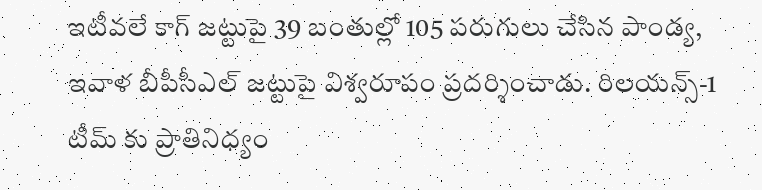ఇటీవలే కాగ్ జట్టుపై 39 బంతుల్లో 105 పరుగులు చేసిన పాండ్య, ఇవాళ బీపీసీఎల్ జట్టుపై విశ్వరూపం ప్రదర్శించాడు. రిలయన్స్-1 టీమ్ కు ప్రాతినిధ్యం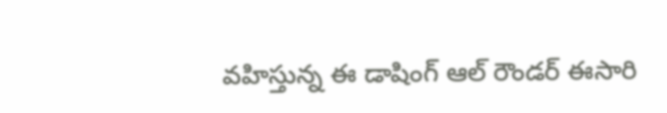వహిస్తున్న ఈ డాషింగ్ ఆల్ రౌండర్ ఈసారి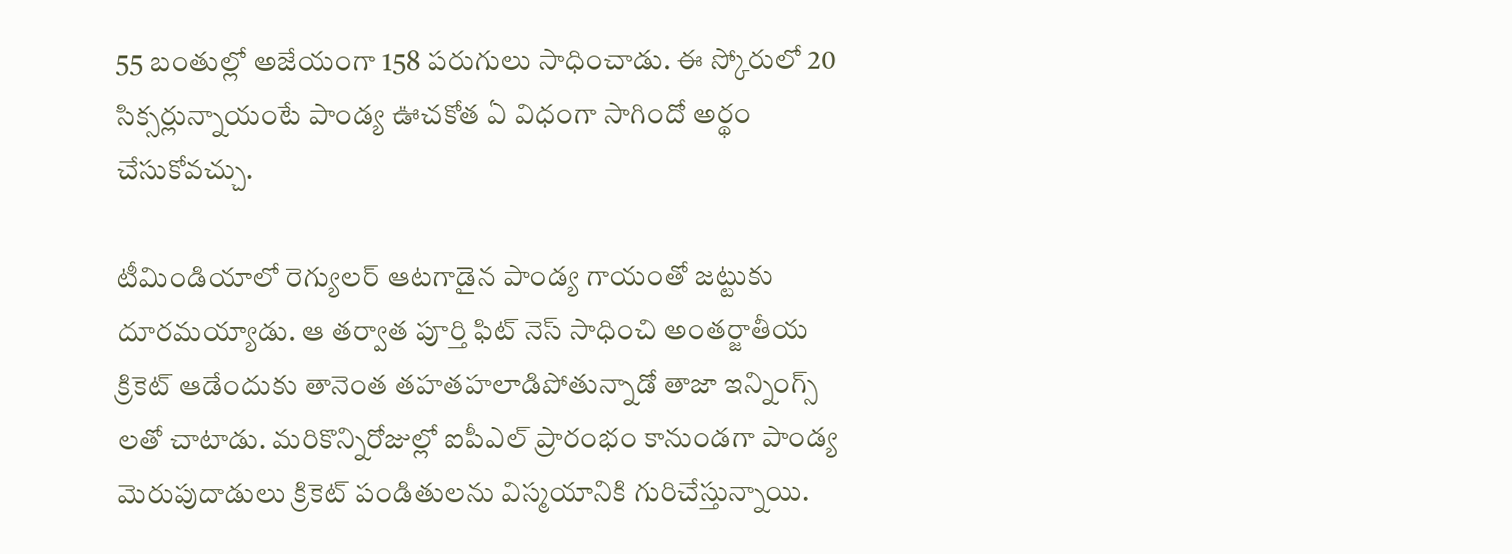55 బంతుల్లో అజేయంగా 158 పరుగులు సాధించాడు. ఈ స్కోరులో 20 సిక్సర్లున్నాయంటే పాండ్య ఊచకోత ఏ విధంగా సాగిందో అర్థం చేసుకోవచ్చు.

టీమిండియాలో రెగ్యులర్ ఆటగాడైన పాండ్య గాయంతో జట్టుకు దూరమయ్యాడు. ఆ తర్వాత పూర్తి ఫిట్ నెస్ సాధించి అంతర్జాతీయ క్రికెట్ ఆడేందుకు తానెంత తహతహలాడిపోతున్నాడో తాజా ఇన్నింగ్స్ లతో చాటాడు. మరికొన్నిరోజుల్లో ఐపీఎల్ ప్రారంభం కానుండగా పాండ్య మెరుపుదాడులు క్రికెట్ పండితులను విస్మయానికి గురిచేస్తున్నాయి.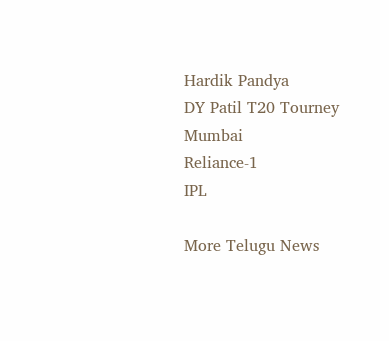Hardik Pandya
DY Patil T20 Tourney
Mumbai
Reliance-1
IPL

More Telugu News